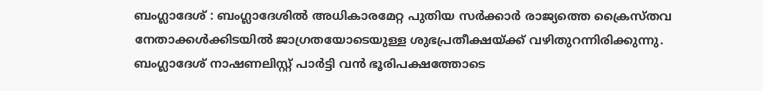ബംഗ്ലാദേശ് : ബംഗ്ലാദേശിൽ അധികാരമേറ്റ പുതിയ സർക്കാർ രാജ്യത്തെ ക്രൈസ്തവ നേതാക്കൾക്കിടയിൽ ജാഗ്രതയോടെയുള്ള ശുഭപ്രതീക്ഷയ്ക്ക് വഴിതുറന്നിരിക്കുന്നു. ബംഗ്ലാദേശ് നാഷണലിസ്റ്റ് പാർട്ടി വൻ ഭൂരിപക്ഷത്തോടെ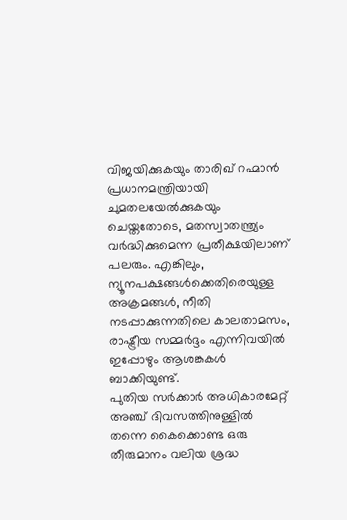വിജയിക്കുകയും താരിഖ് റഹ്മാൻ പ്രധാനമന്ത്രിയായി ചുമതലയേൽക്കുകയും ചെയ്തതോടെ, മതസ്വാതന്ത്ര്യം വർദ്ധിക്കുമെന്ന പ്രതീക്ഷയിലാണ് പലരും. എങ്കിലും, ന്യൂനപക്ഷങ്ങൾക്കെതിരെയുള്ള അക്രമങ്ങൾ, നീതി നടപ്പാക്കുന്നതിലെ കാലതാമസം, രാഷ്ട്രീയ സമ്മർദ്ദം എന്നിവയിൽ ഇപ്പോഴും ആശങ്കകൾ ബാക്കിയുണ്ട്.
പുതിയ സർക്കാർ അധികാരമേറ്റ് അഞ്ച് ദിവസത്തിനുള്ളിൽ തന്നെ കൈക്കൊണ്ട ഒരു തീരുമാനം വലിയ ശ്രദ്ധ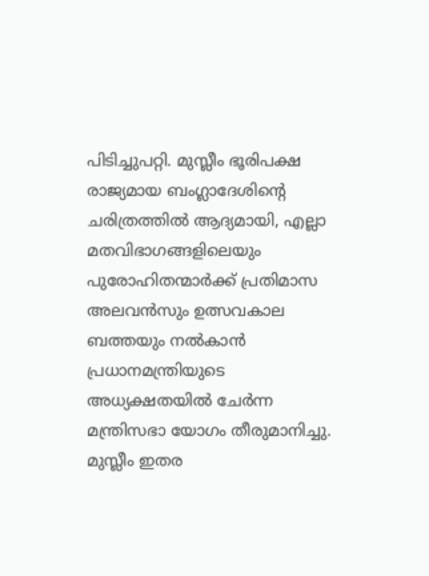പിടിച്ചുപറ്റി. മുസ്ലീം ഭൂരിപക്ഷ രാജ്യമായ ബംഗ്ലാദേശിന്റെ ചരിത്രത്തിൽ ആദ്യമായി, എല്ലാ മതവിഭാഗങ്ങളിലെയും പുരോഹിതന്മാർക്ക് പ്രതിമാസ അലവൻസും ഉത്സവകാല ബത്തയും നൽകാൻ പ്രധാനമന്ത്രിയുടെ അധ്യക്ഷതയിൽ ചേർന്ന മന്ത്രിസഭാ യോഗം തീരുമാനിച്ചു. മുസ്ലീം ഇതര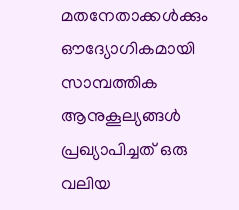മതനേതാക്കൾക്കും ഔദ്യോഗികമായി സാമ്പത്തിക ആനുകൂല്യങ്ങൾ പ്രഖ്യാപിച്ചത് ഒരു വലിയ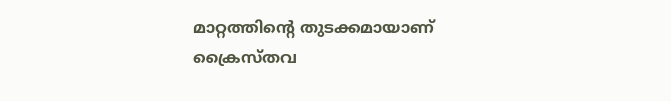മാറ്റത്തിന്റെ തുടക്കമായാണ് ക്രൈസ്തവ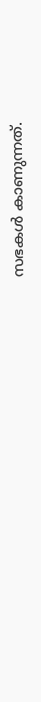സഭകൾ കാണുന്നത്.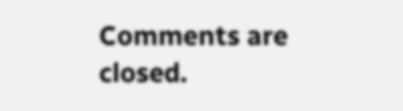Comments are closed.